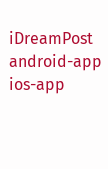iDreamPost
android-app
ios-app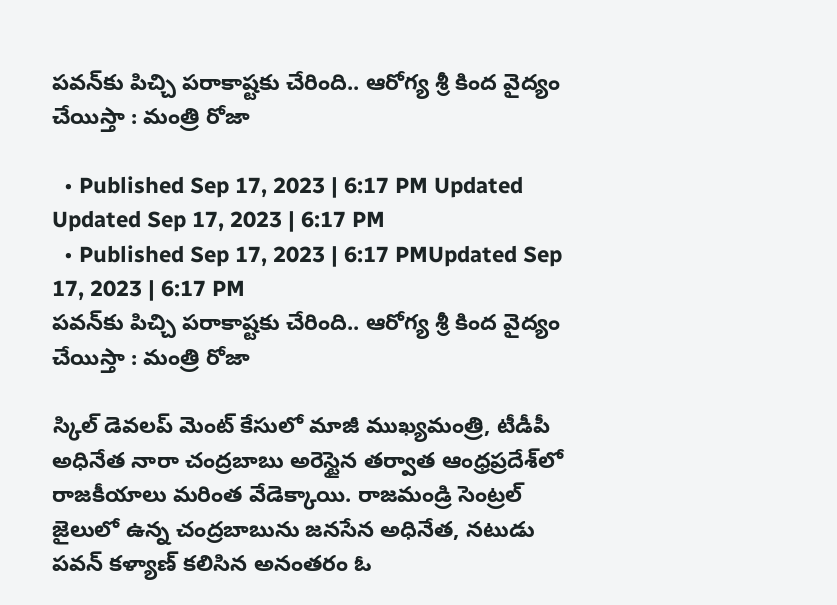పవన్‌కు పిచ్చి పరాకాష్టకు చేరింది.. ఆరోగ్య శ్రీ కింద వైద్యం చేయిస్తా : మంత్రి రోజా

  • Published Sep 17, 2023 | 6:17 PM Updated Updated Sep 17, 2023 | 6:17 PM
  • Published Sep 17, 2023 | 6:17 PMUpdated Sep 17, 2023 | 6:17 PM
పవన్‌కు పిచ్చి పరాకాష్టకు చేరింది.. ఆరోగ్య శ్రీ కింద వైద్యం చేయిస్తా : మంత్రి రోజా

స్కిల్ డెవలప్ మెంట్ కేసులో మాజీ ముఖ్యమంత్రి, టీడీపీ అధినేత నారా చంద్రబాబు అరెస్టైన తర్వాత ఆంధ్రప్రదేశ్‌లో రాజకీయాలు మరింత వేడెక్కాయి. రాజమండ్రి సెంట్రల్ జైలులో ఉన్న చంద్రబాబును జనసేన అధినేత, నటుడు పవన్ కళ్యాణ్ కలిసిన అనంతరం ఓ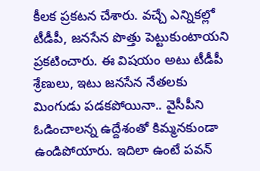కీలక ప్రకటన చేశారు. వచ్చే ఎన్నికల్లో టీడీపీ, జనసేన పొత్తు పెట్టుకుంటాయని ప్రకటించారు. ఈ విషయం అటు టీడీపీ శ్రేణులు, ఇటు జనసేన నేతలకు మింగుడు పడకపోయినా.. వైసీపీని ఓడించాలన్న ఉద్దేశంతో కిమ్మనకుండా ఉండిపోయారు. ఇదిలా ఉంటే పవన్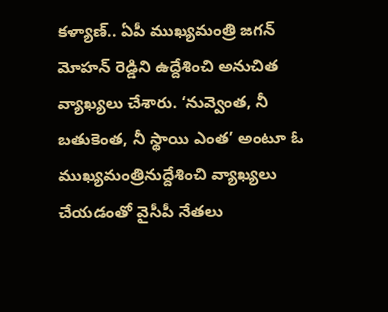కళ్యాణ్.. ఏపీ ముఖ్యమంత్రి జగన్ మోహన్ రెడ్డిని ఉద్దేశించి అనుచిత వ్యాఖ్యలు చేశారు. ‘నువ్వెంత, నీ బతుకెంత, నీ స్థాయి ఎంత’ అంటూ ఓ ముఖ్యమంత్రినుద్దేశించి వ్యాఖ్యలు చేయడంతో వైసీపీ నేతలు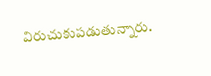విరుచుకుపడుతున్నారు.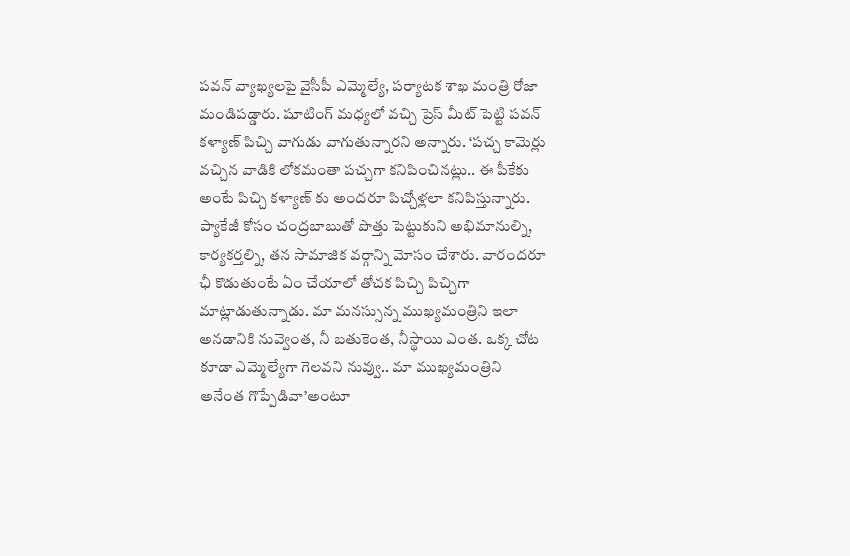పవన్ వ్యాఖ్యలపై వైసీపీ ఎమ్మెల్యే, పర్యాటక శాఖ మంత్రి రోజా మండిపడ్డారు. షూటింగ్ మధ్యలో వచ్చి ప్రెస్ మీట్ పెట్టి పవన్ కళ్యాణ్ పిచ్చి వాగుడు వాగుతున్నారని అన్నారు. ‘పచ్చ కామెర్లు వచ్చిన వాడికి లోకమంతా పచ్చగా కనిపించినట్లు.. ఈ పీకేకు అంటే పిచ్చి కళ్యాణ్ కు అందరూ పిచ్చోళ్లలా కనిపిస్తున్నారు. ప్యాకేజీ కోసం చంద్రబాబుతో పొత్తు పెట్టుకుని అభిమానుల్ని, కార్యకర్తల్ని, తన సామాజిక వర్గాన్ని మోసం చేశారు. వారందరూ ఛీ కొడుతుంటే ఏం చేయాలో తోచక పిచ్చి పిచ్చిగా మాట్లాడుతున్నాడు. మా మనస్సున్న ముఖ్యమంత్రిని ఇలా అనడానికి నువ్వెంత, నీ బతుకెంత, నీస్థాయి ఎంత. ఒక్క చోట కూడా ఎమ్మెల్యేగా గెలవని నువ్వు.. మా ముఖ్యమంత్రిని అనేంత గొప్పేడివా’అంటూ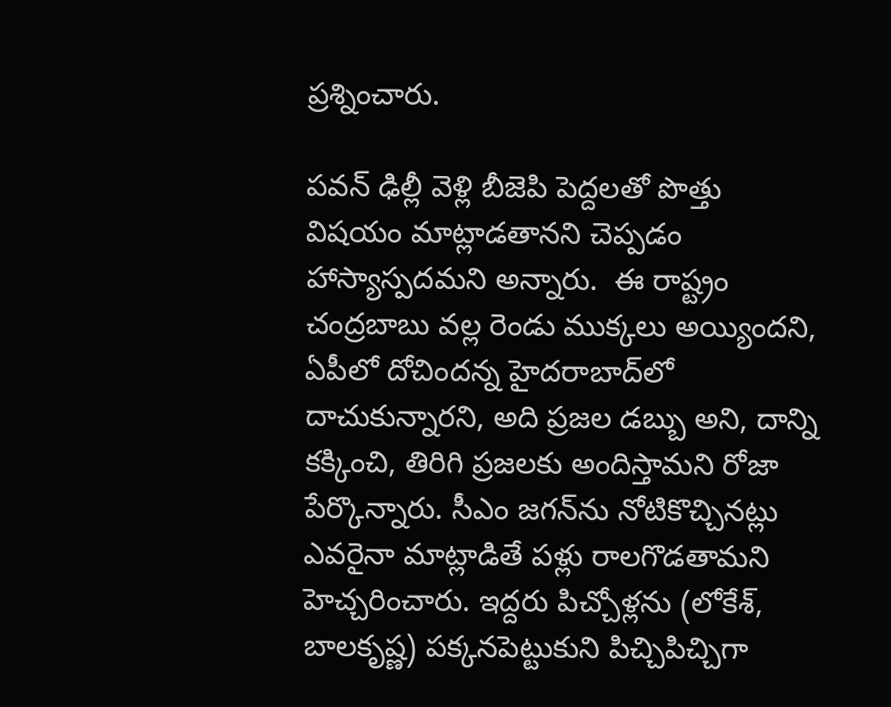ప్రశ్నించారు.

పవన్‌ ఢిల్లీ వెళ్లి బీజెపి పెద్దలతో పొత్తు విషయం మాట్లాడతానని చెప్పడం హాస్యాస్పదమని అన్నారు.  ఈ రాష్ట్రం చంద్రబాబు వల్ల రెండు ముక్కలు అయ్యిందని, ఏపీలో దోచిందన్న హైదరాబాద్‌లో దాచుకున్నారని, అది ప్రజల డబ్బు అని, దాన్ని కక్కించి, తిరిగి ప్రజలకు అందిస్తామని రోజా పేర్కొన్నారు. సీఎం జగన్‌ను నోటికొచ్చినట్లు ఎవరైనా మాట్లాడితే పళ్లు రాలగొడతామని హెచ్చరించారు. ఇద్దరు పిచ్చోళ్లను (లోకేశ్, బాలకృష్ణ) పక్కనపెట్టుకుని పిచ్చిపిచ్చిగా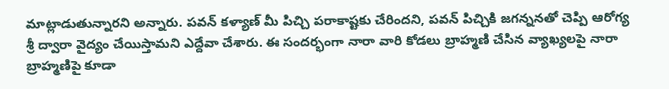మాట్లాడుతున్నారని అన్నారు. పవన్ కళ్యాణ్ మీ పిచ్చి పరాకాష్టకు చేరిందని, పవన్ పిచ్చికి జగన్ననతో చెప్పి ఆరోగ్య శ్రీ ద్వారా వైద్యం చేయిస్తామని ఎద్దేవా చేశారు. ఈ సందర్భంగా నారా వారి కోడలు బ్రాహ్మణి చేసిన వ్యాఖ్యలపై నారా బ్రాహ్మణిపై కూడా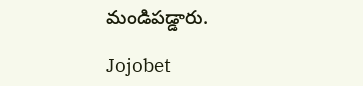మండిపడ్డారు.

Jojobet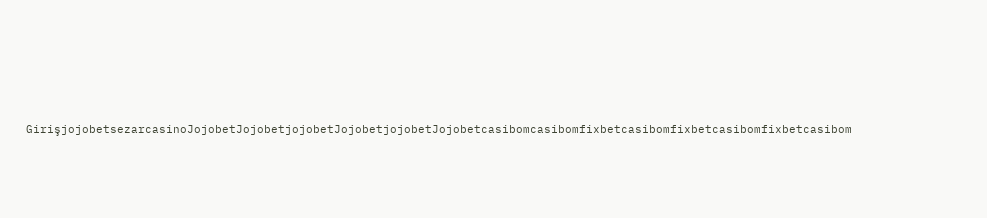GirişjojobetsezarcasinoJojobetJojobetjojobetJojobetjojobetJojobetcasibomcasibomfixbetcasibomfixbetcasibomfixbetcasibom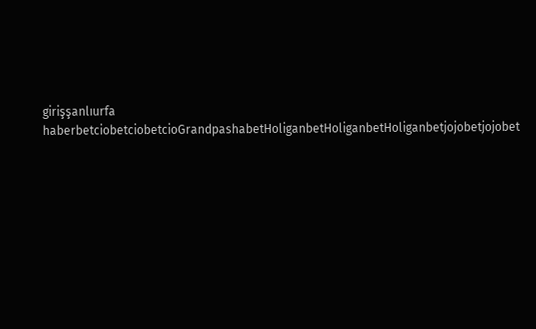girişşanlıurfa haberbetciobetciobetcioGrandpashabetHoliganbetHoliganbetHoliganbetjojobetjojobet